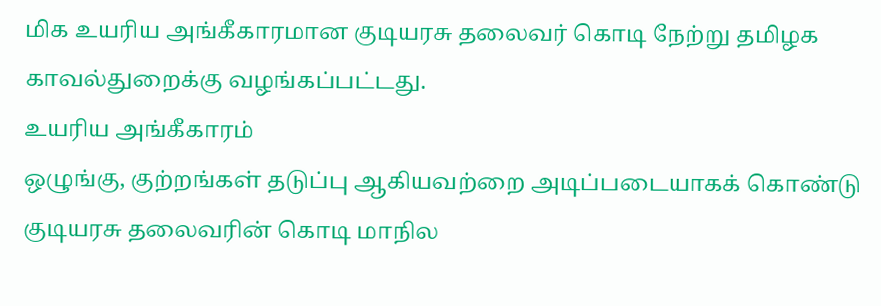மிக உயரிய அங்கீகாரமான குடியரசு தலைவர் கொடி நேற்று தமிழக காவல்துறைக்கு வழங்கப்பட்டது.
உயரிய அங்கீகாரம்
ஒழுங்கு, குற்றங்கள் தடுப்பு ஆகியவற்றை அடிப்படையாகக் கொண்டு குடியரசு தலைவரின் கொடி மாநில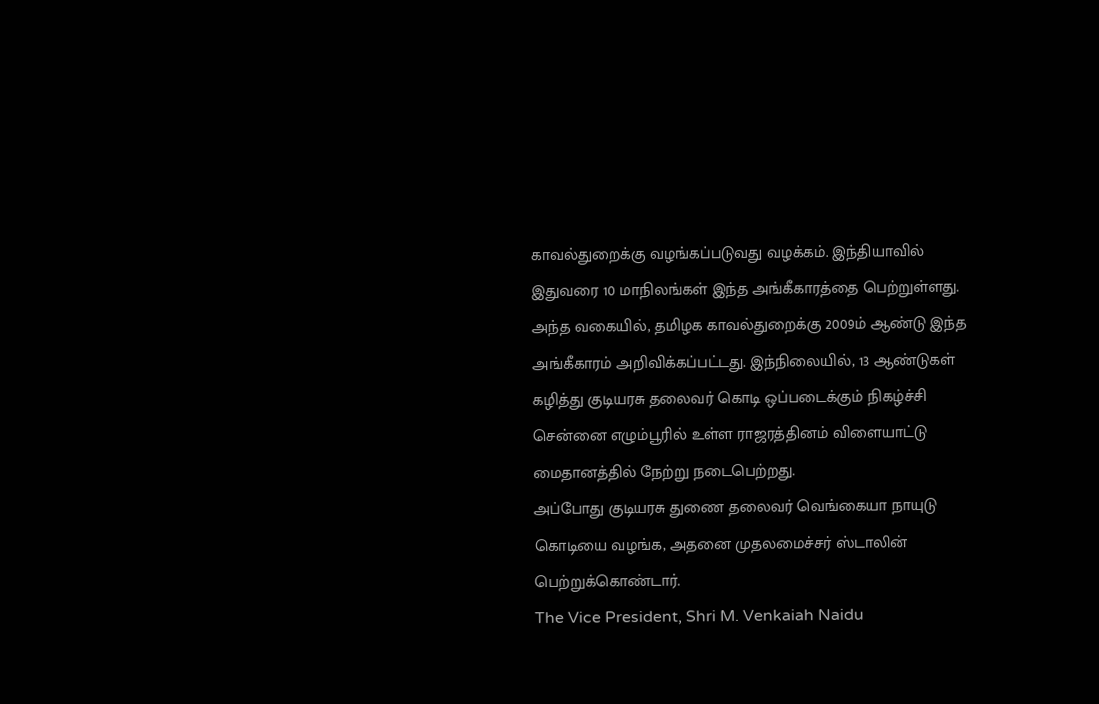காவல்துறைக்கு வழங்கப்படுவது வழக்கம். இந்தியாவில் இதுவரை 10 மாநிலங்கள் இந்த அங்கீகாரத்தை பெற்றுள்ளது. அந்த வகையில், தமிழக காவல்துறைக்கு 2009ம் ஆண்டு இந்த அங்கீகாரம் அறிவிக்கப்பட்டது. இந்நிலையில், 13 ஆண்டுகள் கழித்து குடியரசு தலைவர் கொடி ஒப்படைக்கும் நிகழ்ச்சி சென்னை எழும்பூரில் உள்ள ராஜரத்தினம் விளையாட்டு மைதானத்தில் நேற்று நடைபெற்றது.
அப்போது குடியரசு துணை தலைவர் வெங்கையா நாயுடு கொடியை வழங்க, அதனை முதலமைச்சர் ஸ்டாலின் பெற்றுக்கொண்டார்.
The Vice President, Shri M. Venkaiah Naidu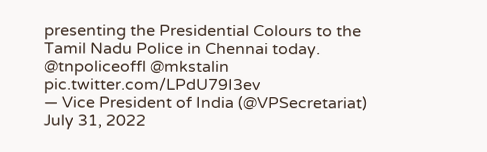presenting the Presidential Colours to the Tamil Nadu Police in Chennai today. @tnpoliceoffl @mkstalin pic.twitter.com/LPdU79I3ev
— Vice President of India (@VPSecretariat) July 31, 2022